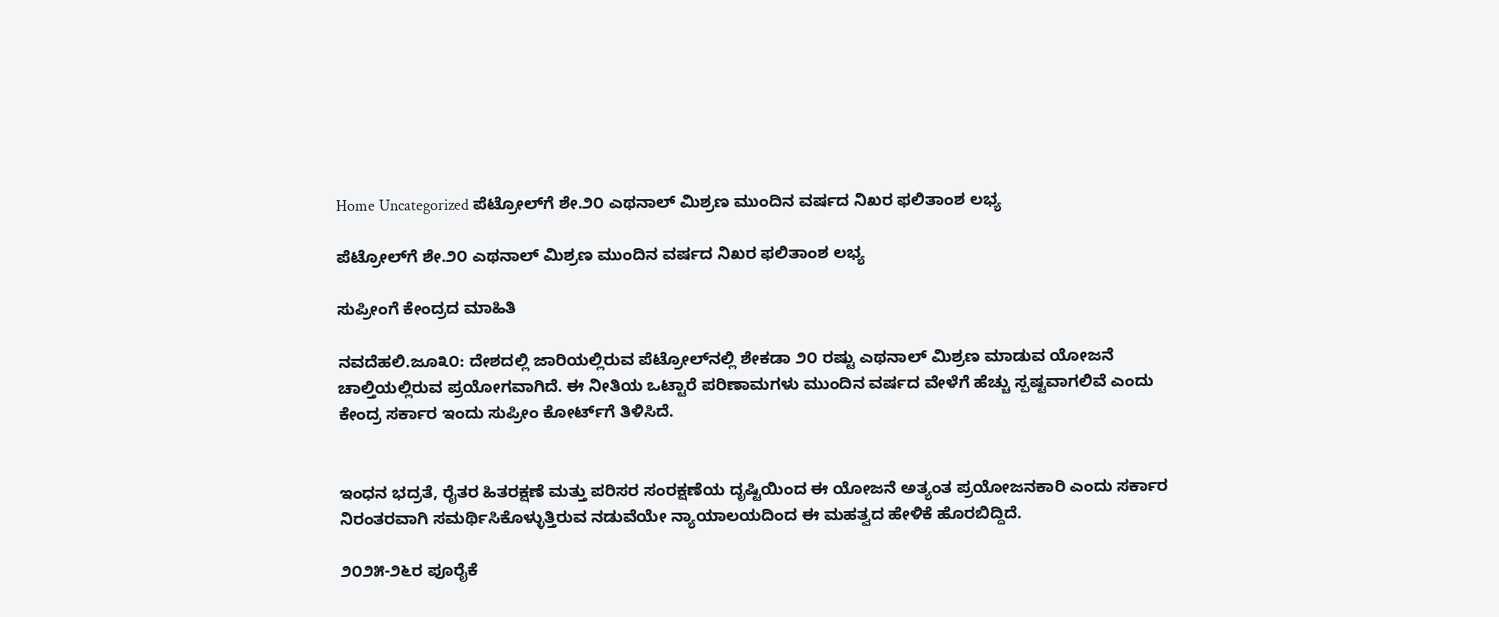Home Uncategorized ಪೆಟ್ರೋಲ್‌ಗೆ ಶೇ.೨೦ ಎಥನಾಲ್ ಮಿಶ್ರಣ ಮುಂದಿನ ವರ್ಷದ ನಿಖರ ಫಲಿತಾಂಶ ಲಭ್ಯ

ಪೆಟ್ರೋಲ್‌ಗೆ ಶೇ.೨೦ ಎಥನಾಲ್ ಮಿಶ್ರಣ ಮುಂದಿನ ವರ್ಷದ ನಿಖರ ಫಲಿತಾಂಶ ಲಭ್ಯ

ಸುಪ್ರೀಂಗೆ ಕೇಂದ್ರದ ಮಾಹಿತಿ

ನವದೆಹಲಿ.ಜೂ೩೦: ದೇಶದಲ್ಲಿ ಜಾರಿಯಲ್ಲಿರುವ ಪೆಟ್ರೋಲ್‌ನಲ್ಲಿ ಶೇಕಡಾ ೨೦ ರಷ್ಟು ಎಥನಾಲ್ ಮಿಶ್ರಣ ಮಾಡುವ ಯೋಜನೆ ಚಾಲ್ತಿಯಲ್ಲಿರುವ ಪ್ರಯೋಗವಾಗಿದೆ. ಈ ನೀತಿಯ ಒಟ್ಟಾರೆ ಪರಿಣಾಮಗಳು ಮುಂದಿನ ವರ್ಷದ ವೇಳೆಗೆ ಹೆಚ್ಚು ಸ್ಪಷ್ಟವಾಗಲಿವೆ ಎಂದು ಕೇಂದ್ರ ಸರ್ಕಾರ ಇಂದು ಸುಪ್ರೀಂ ಕೋರ್ಟ್‌ಗೆ ತಿಳಿಸಿದೆ.


ಇಂಧನ ಭದ್ರತೆ, ರೈತರ ಹಿತರಕ್ಷಣೆ ಮತ್ತು ಪರಿಸರ ಸಂರಕ್ಷಣೆಯ ದೃಷ್ಟಿಯಿಂದ ಈ ಯೋಜನೆ ಅತ್ಯಂತ ಪ್ರಯೋಜನಕಾರಿ ಎಂದು ಸರ್ಕಾರ ನಿರಂತರವಾಗಿ ಸಮರ್ಥಿಸಿಕೊಳ್ಳುತ್ತಿರುವ ನಡುವೆಯೇ ನ್ಯಾಯಾಲಯದಿಂದ ಈ ಮಹತ್ವದ ಹೇಳಿಕೆ ಹೊರಬಿದ್ದಿದೆ.

೨೦೨೫-೨೬ರ ಪೂರೈಕೆ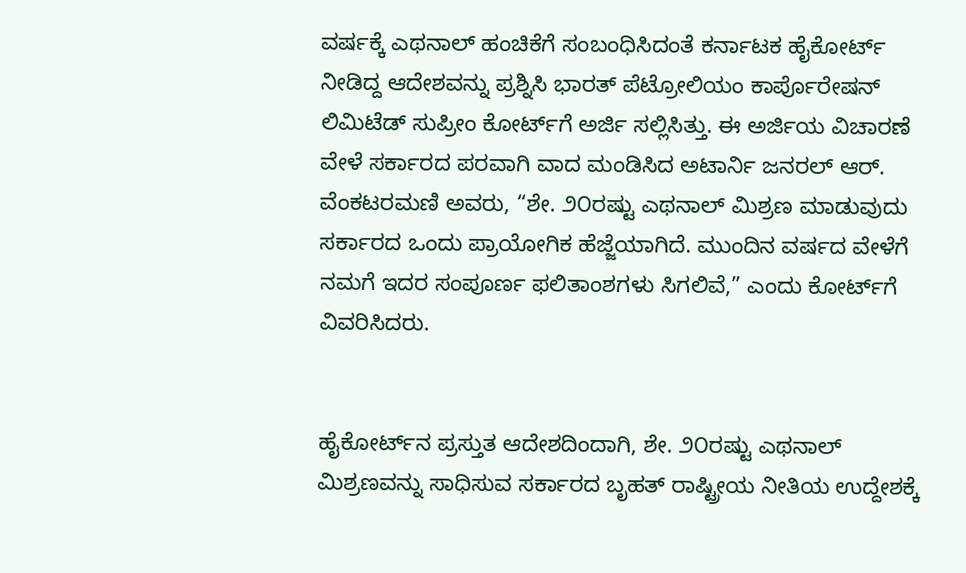ವರ್ಷಕ್ಕೆ ಎಥನಾಲ್ ಹಂಚಿಕೆಗೆ ಸಂಬಂಧಿಸಿದಂತೆ ಕರ್ನಾಟಕ ಹೈಕೋರ್ಟ್ ನೀಡಿದ್ದ ಆದೇಶವನ್ನು ಪ್ರಶ್ನಿಸಿ ಭಾರತ್ ಪೆಟ್ರೋಲಿಯಂ ಕಾರ್ಪೊರೇಷನ್ ಲಿಮಿಟೆಡ್ ಸುಪ್ರೀಂ ಕೋರ್ಟ್‌ಗೆ ಅರ್ಜಿ ಸಲ್ಲಿಸಿತ್ತು. ಈ ಅರ್ಜಿಯ ವಿಚಾರಣೆ ವೇಳೆ ಸರ್ಕಾರದ ಪರವಾಗಿ ವಾದ ಮಂಡಿಸಿದ ಅಟಾರ್ನಿ ಜನರಲ್ ಆರ್. ವೆಂಕಟರಮಣಿ ಅವರು, “ಶೇ. ೨೦ರಷ್ಟು ಎಥನಾಲ್ ಮಿಶ್ರಣ ಮಾಡುವುದು ಸರ್ಕಾರದ ಒಂದು ಪ್ರಾಯೋಗಿಕ ಹೆಜ್ಜೆಯಾಗಿದೆ. ಮುಂದಿನ ವರ್ಷದ ವೇಳೆಗೆ ನಮಗೆ ಇದರ ಸಂಪೂರ್ಣ ಫಲಿತಾಂಶಗಳು ಸಿಗಲಿವೆ,” ಎಂದು ಕೋರ್ಟ್‌ಗೆ ವಿವರಿಸಿದರು.


ಹೈಕೋರ್ಟ್‌ನ ಪ್ರಸ್ತುತ ಆದೇಶದಿಂದಾಗಿ, ಶೇ. ೨೦ರಷ್ಟು ಎಥನಾಲ್ ಮಿಶ್ರಣವನ್ನು ಸಾಧಿಸುವ ಸರ್ಕಾರದ ಬೃಹತ್ ರಾಷ್ಟ್ರೀಯ ನೀತಿಯ ಉದ್ದೇಶಕ್ಕೆ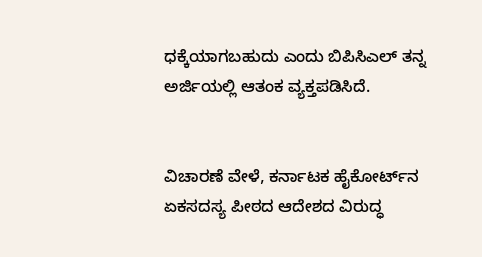ಧಕ್ಕೆಯಾಗಬಹುದು ಎಂದು ಬಿಪಿಸಿಎಲ್ ತನ್ನ ಅರ್ಜಿಯಲ್ಲಿ ಆತಂಕ ವ್ಯಕ್ತಪಡಿಸಿದೆ.


ವಿಚಾರಣೆ ವೇಳೆ, ಕರ್ನಾಟಕ ಹೈಕೋರ್ಟ್‌ನ ಏಕಸದಸ್ಯ ಪೀಠದ ಆದೇಶದ ವಿರುದ್ಧ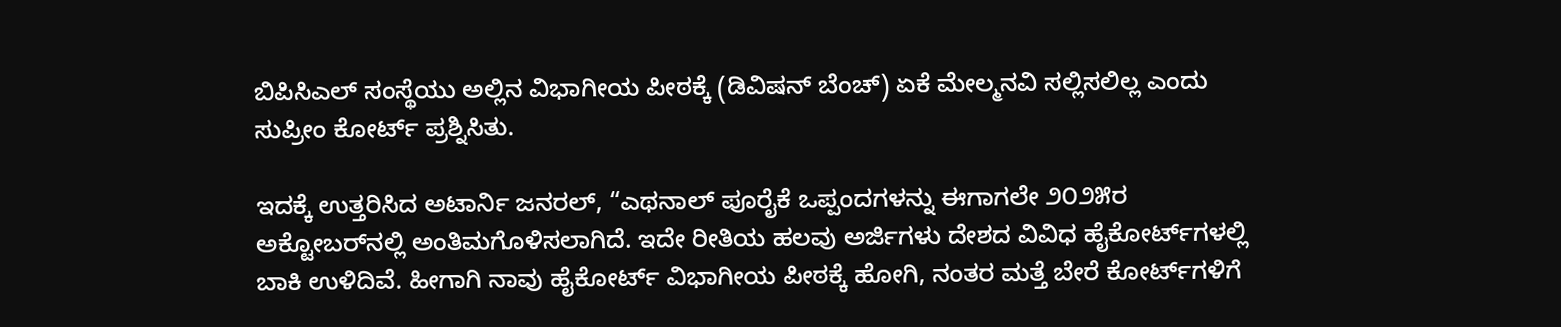ಬಿಪಿಸಿಎಲ್ ಸಂಸ್ಥೆಯು ಅಲ್ಲಿನ ವಿಭಾಗೀಯ ಪೀಠಕ್ಕೆ (ಡಿವಿಷನ್ ಬೆಂಚ್) ಏಕೆ ಮೇಲ್ಮನವಿ ಸಲ್ಲಿಸಲಿಲ್ಲ ಎಂದು ಸುಪ್ರೀಂ ಕೋರ್ಟ್ ಪ್ರಶ್ನಿಸಿತು.

ಇದಕ್ಕೆ ಉತ್ತರಿಸಿದ ಅಟಾರ್ನಿ ಜನರಲ್, “ಎಥನಾಲ್ ಪೂರೈಕೆ ಒಪ್ಪಂದಗಳನ್ನು ಈಗಾಗಲೇ ೨೦೨೫ರ ಅಕ್ಟೋಬರ್‌ನಲ್ಲಿ ಅಂತಿಮಗೊಳಿಸಲಾಗಿದೆ. ಇದೇ ರೀತಿಯ ಹಲವು ಅರ್ಜಿಗಳು ದೇಶದ ವಿವಿಧ ಹೈಕೋರ್ಟ್‌ಗಳಲ್ಲಿ ಬಾಕಿ ಉಳಿದಿವೆ. ಹೀಗಾಗಿ ನಾವು ಹೈಕೋರ್ಟ್ ವಿಭಾಗೀಯ ಪೀಠಕ್ಕೆ ಹೋಗಿ, ನಂತರ ಮತ್ತೆ ಬೇರೆ ಕೋರ್ಟ್‌ಗಳಿಗೆ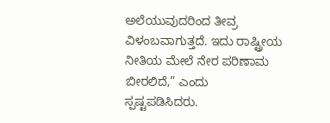ಅಲೆಯುವುದರಿಂದ ತೀವ್ರ ವಿಳಂಬವಾಗುತ್ತದೆ. ಇದು ರಾಷ್ಟ್ರೀಯ ನೀತಿಯ ಮೇಲೆ ನೇರ ಪರಿಣಾಮ ಬೀರಲಿದೆ,” ಎಂದು ಸ್ಪಷ್ಟಪಡಿಸಿದರು.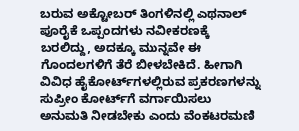ಬರುವ ಅಕ್ಟೋಬರ್ ತಿಂಗಳಿನಲ್ಲಿ ಎಥನಾಲ್ ಪೂರೈಕೆ ಒಪ್ಪಂದಗಳು ನವೀಕರಣಕ್ಕೆ ಬರಲಿದ್ದು, ಅದಕ್ಕೂ ಮುನ್ನವೇ ಈ ಗೊಂದಲಗಳಿಗೆ ತೆರೆ ಬೀಳಬೇಕಿದೆ. ಹೀಗಾಗಿ ವಿವಿಧ ಹೈಕೋರ್ಟ್‌ಗಳಲ್ಲಿರುವ ಪ್ರಕರಣಗಳನ್ನು ಸುಪ್ರೀಂ ಕೋರ್ಟ್‌ಗೆ ವರ್ಗಾಯಿಸಲು ಅನುಮತಿ ನೀಡಬೇಕು ಎಂದು ವೆಂಕಟರಮಣಿ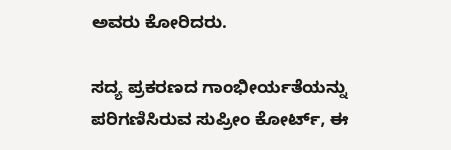ಅವರು ಕೋರಿದರು.

ಸದ್ಯ ಪ್ರಕರಣದ ಗಾಂಭೀರ್ಯತೆಯನ್ನು ಪರಿಗಣಿಸಿರುವ ಸುಪ್ರೀಂ ಕೋರ್ಟ್, ಈ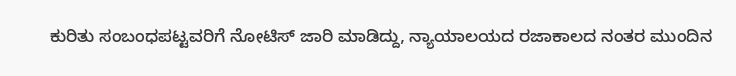ಕುರಿತು ಸಂಬಂಧಪಟ್ಟವರಿಗೆ ನೋಟಿಸ್ ಜಾರಿ ಮಾಡಿದ್ದು, ನ್ಯಾಯಾಲಯದ ರಜಾಕಾಲದ ನಂತರ ಮುಂದಿನ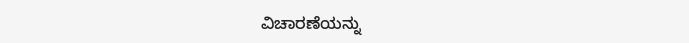ವಿಚಾರಣೆಯನ್ನು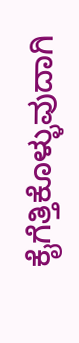ಕೈಗೆತ್ತಿಕೊಳ್ಳುವುದಾಗಿ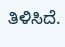ತಿಳಿಸಿದೆ.